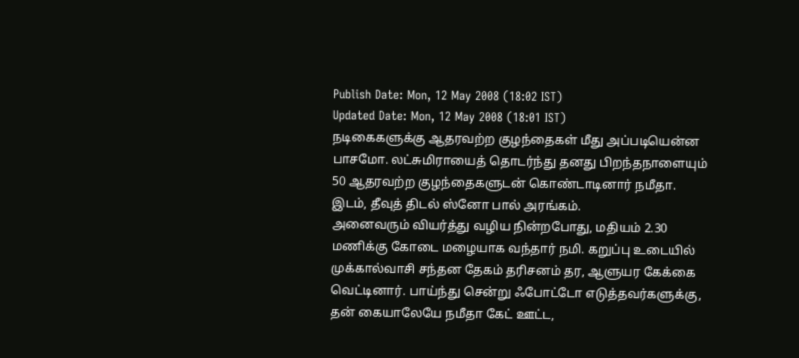Publish Date: Mon, 12 May 2008 (18:02 IST)
Updated Date: Mon, 12 May 2008 (18:01 IST)
நடிகைகளுக்கு ஆதரவற்ற குழந்தைகள் மீது அப்படியென்ன பாசமோ. லட்சுமிராயைத் தொடர்ந்து தனது பிறந்தநாளையும் 50 ஆதரவற்ற குழந்தைகளுடன் கொண்டாடினார் நமீதா. இடம், தீவுத் திடல் ஸ்னோ பால் அரங்கம்.
அனைவரும் வியர்த்து வழிய நின்றபோது, மதியம் 2.30 மணிக்கு கோடை மழையாக வந்தார் நமி. கறுப்பு உடையில் முக்கால்வாசி சந்தன தேகம் தரிசனம் தர, ஆளுயர கேக்கை வெட்டினார். பாய்ந்து சென்று ஃபோட்டோ எடுத்தவர்களுக்கு, தன் கையாலேயே நமீதா கேட் ஊட்ட,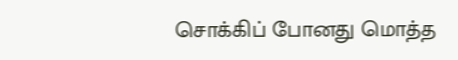சொக்கிப் போனது மொத்த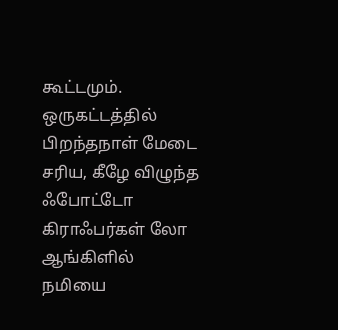கூட்டமும்.
ஒருகட்டத்தில் பிறந்தநாள் மேடை சரிய, கீழே விழுந்த ஃபோட்டோ கிராஃபர்கள் லோ ஆங்கிளில் நமியை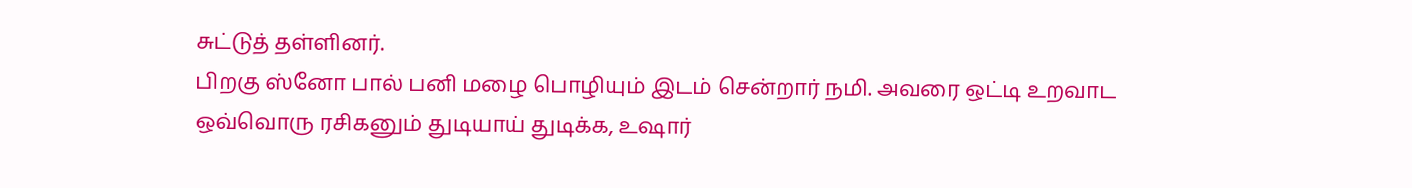சுட்டுத் தள்ளினர்.
பிறகு ஸ்னோ பால் பனி மழை பொழியும் இடம் சென்றார் நமி. அவரை ஒட்டி உறவாட ஒவ்வொரு ரசிகனும் துடியாய் துடிக்க, உஷார்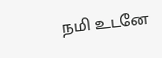நமி உடனே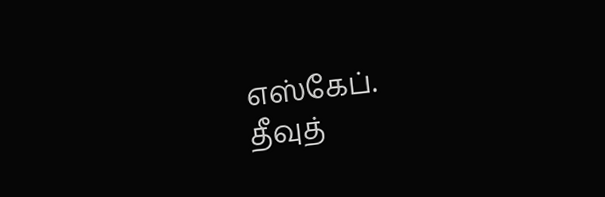எஸ்கேப்.
தீவுத்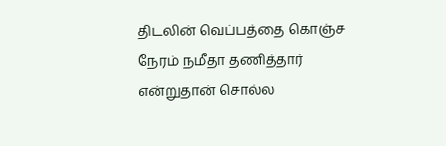திடலின் வெப்பத்தை கொஞ்ச நேரம் நமீதா தணித்தார் என்றுதான் சொல்ல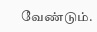வேண்டும்.